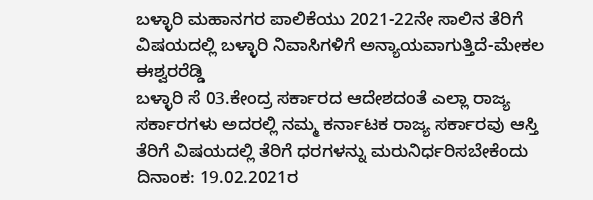ಬಳ್ಳಾರಿ ಮಹಾನಗರ ಪಾಲಿಕೆಯು 2021-22ನೇ ಸಾಲಿನ ತೆರಿಗೆ ವಿಷಯದಲ್ಲಿ ಬಳ್ಳಾರಿ ನಿವಾಸಿಗಳಿಗೆ ಅನ್ಯಾಯವಾಗುತ್ತಿದೆ-ಮೇಕಲ ಈಶ್ವರರೆಡ್ಡಿ
ಬಳ್ಳಾರಿ ಸೆ 03.ಕೇಂದ್ರ ಸರ್ಕಾರದ ಆದೇಶದಂತೆ ಎಲ್ಲಾ ರಾಜ್ಯ ಸರ್ಕಾರಗಳು ಅದರಲ್ಲಿ ನಮ್ಮ ಕರ್ನಾಟಕ ರಾಜ್ಯ ಸರ್ಕಾರವು ಆಸ್ತಿ ತೆರಿಗೆ ವಿಷಯದಲ್ಲಿ ತೆರಿಗೆ ಧರಗಳನ್ನು ಮರುನಿರ್ಧರಿಸಬೇಕೆಂದು ದಿನಾಂಕ: 19.02.2021ರ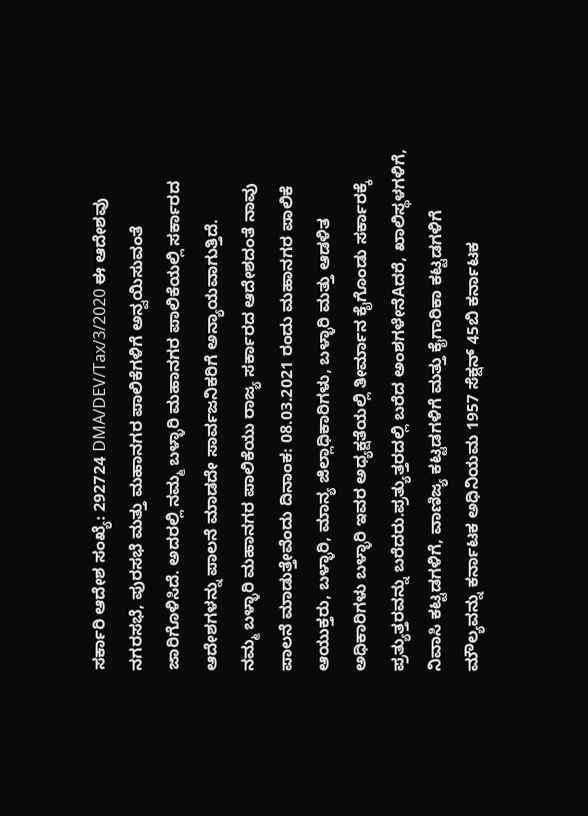ಸರ್ಕಾರಿ ಆದೇಶ ಸಂಖ್ಯೆ: 292724 DMA/DEV/Tax/3/2020 ಈ ಆದೇಶವು ನಗರಸಭೆ, ಪುರಸಭೆ ಮತ್ತು ಮಹಾನಗರ ಪಾಲಿಕೆಗಳಿಗೆ ಅನ್ವಯಿಸುವಂತೆ ಜಾರಿಗೊಳಿಸಿದೆ. ಅದರಲ್ಲಿ ನಮ್ಮ ಬಳ್ಳಾರಿ ಮಹಾನಗರ ಪಾಲಿಕೆಯಲ್ಲಿ ಸರ್ಕಾರದ ಆದೇಶಗಳನ್ನು ಪಾಲನೆ ಮಾಡದೇ ಸಾರ್ವಜನಿಕರಿಗೆ ಅನ್ಯಾಯವಾಗುತ್ತಿದೆ.
ನಮ್ಮ ಬಳ್ಳಾರಿ ಮಹಾನಗರ ಪಾಲಿಕೆಯು ರಾಜ್ಯ ಸರ್ಕಾರದ ಆದೇಶದಂತೆ ನಾವು ಪಾಲನೆ ಮಾಡುತ್ತೇವೆಂದು ದಿನಾಂಕ: 08.03.2021 ರಂದು ಮಹಾನಗರ ಪಾಲಿಕೆ ಆಯುಕ್ತರು, ಬಳ್ಳಾರಿ, ಮಾನ್ಯ ಜಿಲ್ಲಾಧಿಕಾರಿಗಳು, ಬಳ್ಳಾರಿ ಮತ್ತು ಆಡಳಿತ ಅಧಿಕಾರಿಗಳು ಬಳ್ಳಾರಿ ಇವರ ಅಧ್ಯಕ್ಷತೆಯಲ್ಲಿ ತೀರ್ಮಾನ ಕೈಗೊಂಡು ಸರ್ಕಾರಕ್ಕೆ ಪ್ರತ್ಯುತ್ತರವನ್ನು ಬರೆದರು.ಪ್ರತ್ಯುತ್ತರದಲ್ಲಿ ಬರೆದ ಅಂಶಗಳೇನೆAದರೆ, ಖಾಲಿಸ್ಥಳಗಳಿಗೆ, ನಿವಾಸಿ ಕಟ್ಟಡಗಳಿಗೆ, ವಾಣಿಜ್ಯ ಕಟ್ಟಡಗಳಿಗೆ ಮತ್ತು ಕೈಗಾರಿಕಾ ಕಟ್ಟಡಗಳಿಗೆ ಮೌಲ್ಯವನ್ನು ಕರ್ನಾಟಕ ಅಧಿನಿಯಮ 1957 ಸೆಕ್ಷನ್ 45ಬಿ ಕರ್ನಾಟಕ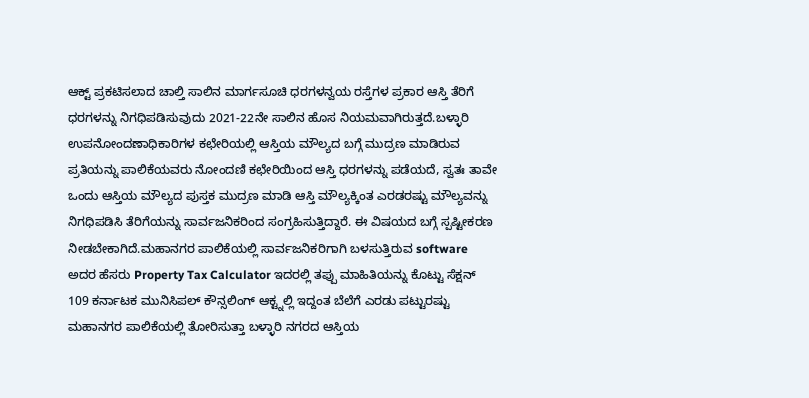ಆಕ್ಟ್ ಪ್ರಕಟಿಸಲಾದ ಚಾಲ್ತಿ ಸಾಲಿನ ಮಾರ್ಗಸೂಚಿ ಧರಗಳನ್ವಯ ರಸ್ತೆಗಳ ಪ್ರಕಾರ ಆಸ್ತಿ ತೆರಿಗೆ ಧರಗಳನ್ನು ನಿಗಧಿಪಡಿಸುವುದು 2021-22ನೇ ಸಾಲಿನ ಹೊಸ ನಿಯಮವಾಗಿರುತ್ತದೆ.ಬಳ್ಳಾರಿ ಉಪನೋಂದಣಾಧಿಕಾರಿಗಳ ಕಛೇರಿಯಲ್ಲಿ ಆಸ್ತಿಯ ಮೌಲ್ಯದ ಬಗ್ಗೆ ಮುದ್ರಣ ಮಾಡಿರುವ ಪ್ರತಿಯನ್ನು ಪಾಲಿಕೆಯವರು ನೋಂದಣಿ ಕಛೇರಿಯಿಂದ ಆಸ್ತಿ ಧರಗಳನ್ನು ಪಡೆಯದೆ, ಸ್ವತಃ ತಾವೇ ಒಂದು ಆಸ್ತಿಯ ಮೌಲ್ಯದ ಪುಸ್ತಕ ಮುದ್ರಣ ಮಾಡಿ ಆಸ್ತಿ ಮೌಲ್ಯಕ್ಕಿಂತ ಎರಡರಷ್ಟು ಮೌಲ್ಯವನ್ನು ನಿಗಧಿಪಡಿಸಿ ತೆರಿಗೆಯನ್ನು ಸಾರ್ವಜನಿಕರಿಂದ ಸಂಗ್ರಹಿಸುತ್ತಿದ್ದಾರೆ. ಈ ವಿಷಯದ ಬಗ್ಗೆ ಸ್ಪಷ್ಟೀಕರಣ ನೀಡಬೇಕಾಗಿದೆ.ಮಹಾನಗರ ಪಾಲಿಕೆಯಲ್ಲಿ ಸಾರ್ವಜನಿಕರಿಗಾಗಿ ಬಳಸುತ್ತಿರುವ software ಅದರ ಹೆಸರು Property Tax Calculator ಇದರಲ್ಲಿ ತಪ್ಪು ಮಾಹಿತಿಯನ್ನು ಕೊಟ್ಟು ಸೆಕ್ಷನ್ 109 ಕರ್ನಾಟಕ ಮುನಿಸಿಪಲ್ ಕೌನ್ಸಲಿಂಗ್ ಆಕ್ಟ್ನಲ್ಲಿ ಇದ್ದಂತ ಬೆಲೆಗೆ ಎರಡು ಪಟ್ಟುರಷ್ಟು ಮಹಾನಗರ ಪಾಲಿಕೆಯಲ್ಲಿ ತೋರಿಸುತ್ತಾ ಬಳ್ಳಾರಿ ನಗರದ ಆಸ್ತಿಯ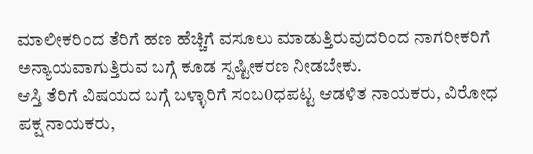ಮಾಲೀಕರಿಂದ ತೆರಿಗೆ ಹಣ ಹೆಚ್ಚಿಗೆ ವಸೂಲು ಮಾಡುತ್ತಿರುವುದರಿಂದ ನಾಗರೀಕರಿಗೆ ಅನ್ಯಾಯವಾಗುತ್ತಿರುವ ಬಗ್ಗೆ ಕೂಡ ಸ್ಪಷ್ಟೀಕರಣ ನೀಡಬೇಕು.
ಆಸ್ತಿ ತೆರಿಗೆ ವಿಷಯದ ಬಗ್ಗೆ ಬಳ್ಳಾರಿಗೆ ಸಂಬ0ಧಪಟ್ಟ ಆಡಳಿತ ನಾಯಕರು, ವಿರೋಧ ಪಕ್ಷ ನಾಯಕರು,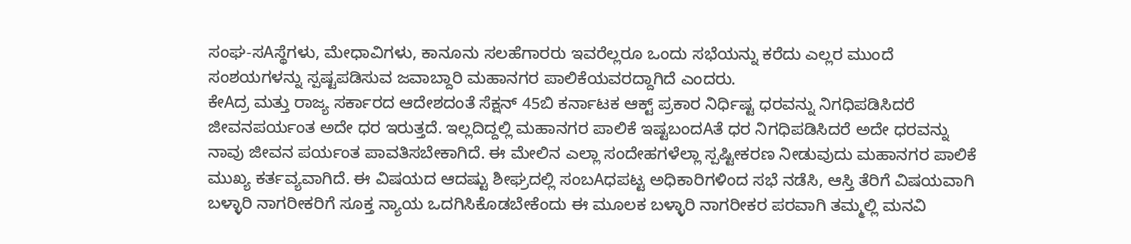ಸಂಘ-ಸAಸ್ಥೆಗಳು, ಮೇಧಾವಿಗಳು, ಕಾನೂನು ಸಲಹೆಗಾರರು ಇವರೆಲ್ಲರೂ ಒಂದು ಸಭೆಯನ್ನು ಕರೆದು ಎಲ್ಲರ ಮುಂದೆ ಸಂಶಯಗಳನ್ನು ಸ್ಪಷ್ಟಪಡಿಸುವ ಜವಾಬ್ದಾರಿ ಮಹಾನಗರ ಪಾಲಿಕೆಯವರದ್ದಾಗಿದೆ ಎಂದರು.
ಕೇAದ್ರ ಮತ್ತು ರಾಜ್ಯ ಸರ್ಕಾರದ ಆದೇಶದಂತೆ ಸೆಕ್ಷನ್ 45ಬಿ ಕರ್ನಾಟಕ ಆಕ್ಟ್ ಪ್ರಕಾರ ನಿರ್ಧಿಷ್ಟ ಧರವನ್ನು ನಿಗಧಿಪಡಿಸಿದರೆ ಜೀವನಪರ್ಯಂತ ಅದೇ ಧರ ಇರುತ್ತದೆ. ಇಲ್ಲದಿದ್ದಲ್ಲಿ ಮಹಾನಗರ ಪಾಲಿಕೆ ಇಷ್ಟಬಂದAತೆ ಧರ ನಿಗಧಿಪಡಿಸಿದರೆ ಅದೇ ಧರವನ್ನು ನಾವು ಜೀವನ ಪರ್ಯಂತ ಪಾವತಿಸಬೇಕಾಗಿದೆ. ಈ ಮೇಲಿನ ಎಲ್ಲಾ ಸಂದೇಹಗಳೆಲ್ಲಾ ಸ್ಪಷ್ಟೀಕರಣ ನೀಡುವುದು ಮಹಾನಗರ ಪಾಲಿಕೆ ಮುಖ್ಯ ಕರ್ತವ್ಯವಾಗಿದೆ. ಈ ವಿಷಯದ ಆದಷ್ಟು ಶೀಘ್ರದಲ್ಲಿ ಸಂಬAಧಪಟ್ಟ ಅಧಿಕಾರಿಗಳಿಂದ ಸಭೆ ನಡೆಸಿ, ಆಸ್ತಿ ತೆರಿಗೆ ವಿಷಯವಾಗಿ ಬಳ್ಳಾರಿ ನಾಗರೀಕರಿಗೆ ಸೂಕ್ತ ನ್ಯಾಯ ಒದಗಿಸಿಕೊಡಬೇಕೆಂದು ಈ ಮೂಲಕ ಬಳ್ಳಾರಿ ನಾಗರೀಕರ ಪರವಾಗಿ ತಮ್ಮಲ್ಲಿ ಮನವಿ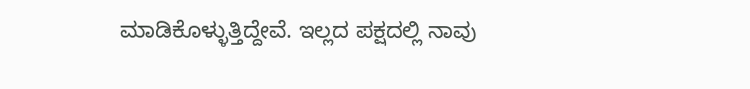ಮಾಡಿಕೊಳ್ಳುತ್ತಿದ್ದೇವೆ. ಇಲ್ಲದ ಪಕ್ಷದಲ್ಲಿ ನಾವು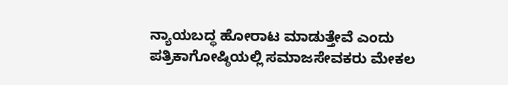ನ್ಯಾಯಬದ್ಧ ಹೋರಾಟ ಮಾಡುತ್ತೇವೆ ಎಂದು ಪತ್ರಿಕಾಗೋಷ್ಠಿಯಲ್ಲಿ ಸಮಾಜಸೇವಕರು ಮೇಕಲ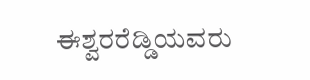ಈಶ್ವರರೆಡ್ಡಿಯವರು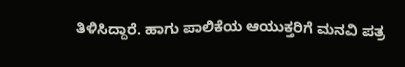ತಿಳಿಸಿದ್ದಾರೆ. ಹಾಗು ಪಾಲಿಕೆಯ ಆಯುಕ್ತರಿಗೆ ಮನವಿ ಪತ್ರ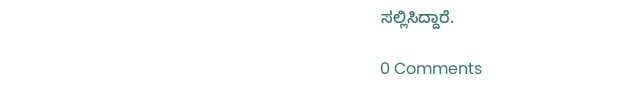ಸಲ್ಲಿಸಿದ್ದಾರೆ.

0 Comments